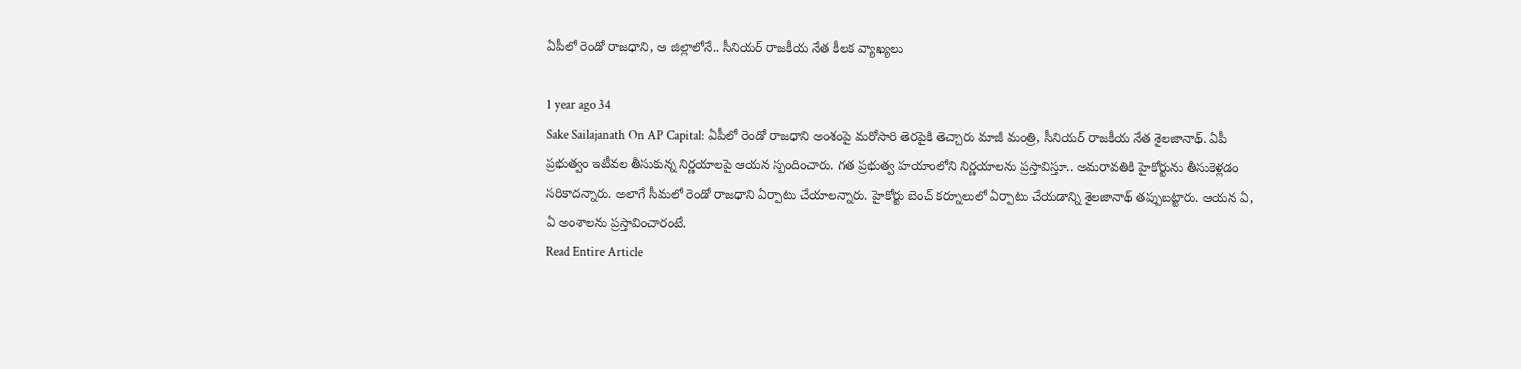ఏపీలో రెండో రాజధాని, ఆ జిల్లాలోనే.. సీనియర్ రాజకీయ నేత కీలక వ్యాఖ్యలు

1 year ago 34
Sake Sailajanath On AP Capital: ఏపీలో రెండో రాజధాని అంశంపై మరోసారి తెరపైకి తెచ్చారు మాజీ మంత్రి, సీనియర్ రాజకీయ నేత శైలజానాథ్. ఏపీ ప్రభుత్వం ఇటీవల తీసుకున్న నిర్ణయాలపై ఆయన స్పందించారు. గత ప్రభుత్వ హయాంలోని నిర్ణయాలను ప్రస్తావిస్తూ.. అమరావతికి హైకోర్టును తీసుకెళ్లడం సరికాదన్నారు. అలాగే సీమలో రెండో రాజధాని ఏర్పాటు చేయాలన్నారు. హైకోర్టు బెంచ్ కర్నూలులో ఏర్పాటు చేయడాన్ని శైలజానాథ్ తప్పుబట్టారు. ఆయన ఏ, ఏ అంశాలను ప్రస్తావించారంటే.
Read Entire Article